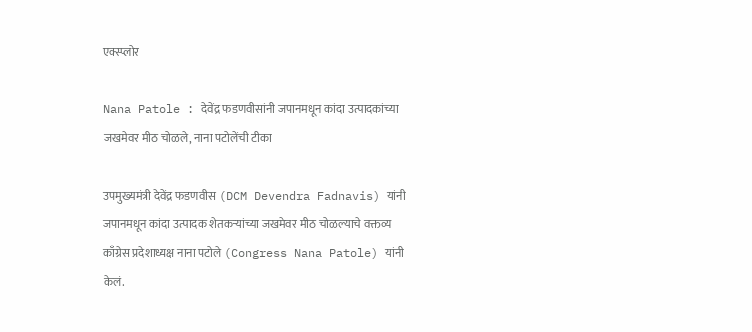एक्स्प्लोर

Nana Patole : देवेंद्र फडणवीसांनी जपानमधून कांदा उत्पादकांच्या जखमेवर मीठ चोळले, नाना पटोलेंची टीका

उपमुख्यमंत्री देवेंद्र फडणवीस (DCM Devendra Fadnavis) यांनी जपानमधून कांदा उत्पादक शेतकऱ्यांच्या जखमेवर मीठ चोळल्याचे वक्तव्य काँग्रेस प्रदेशाध्यक्ष नाना पटोले (Congress Nana Patole) यांनी केलं.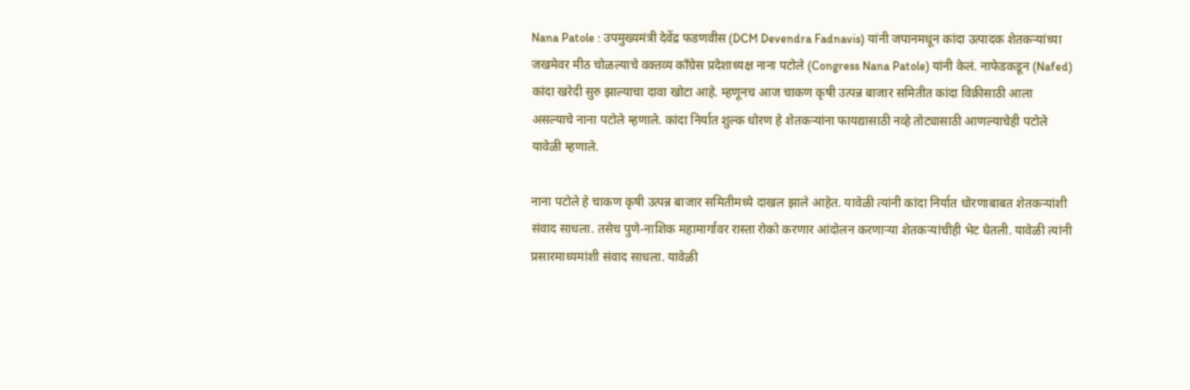Nana Patole : उपमुख्यमंत्री देवेंद्र फडणवीस (DCM Devendra Fadnavis) यांनी जपानमधून कांदा उत्पादक शेतकऱ्यांच्या जखमेवर मीठ चोळल्याचे वक्तव्य काँग्रेस प्रदेशाध्यक्ष नाना पटोले (Congress Nana Patole) यांनी केलं. नाफेडकडून (Nafed) कांदा खरेदी सुरु झाल्याचा दावा खोटा आहे. म्हणूनच आज चाकण कृषी उत्पन्न बाजार समितीत कांदा विक्रीसाठी आला असल्याचे नाना पटोले म्हणाले. कांदा निर्यात शुल्क धोरण हे शेतकऱ्यांना फायद्यासाठी नव्हे तोट्यासाठी आणल्याचेही पटोले यावेळी म्हणाले.

नाना पटोले हे चाकण कृषी उत्पन्न बाजार समितीमध्ये दाखल झाले आहेत. यावेळी त्यांनी कांदा निर्यात धोरणाबाबत शेतकऱ्यांशी संवाद साधला. तसेच पुणे-नाशिक महामार्गावर रास्ता रोको करणार आंदोलन करणाऱ्या शेतकऱ्यांचीही भेट घेतली. यावेळी त्यांनी प्रसारमाध्यमांशी संवाद साधला. यावेळी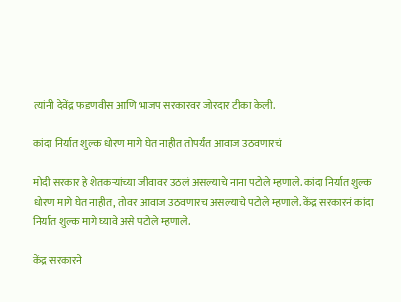त्यांनी देवेंद्र फडणवीस आणि भाजप सरकारवर जोरदार टीका केली.

कांदा निर्यात शुल्क धोरण मागे घेत नाहीत तोपर्यंत आवाज उठवणारचं

मोदी सरकार हे शेतकऱ्यांच्या जीवावर उठलं असल्याचे नाना पटोले म्हणाले. कांदा निर्यात शुल्क धोरण मागे घेत नाहीत, तोवर आवाज उठवणारच असल्याचे पटोले म्हणाले. केंद्र सरकारनं कांदा निर्यात शुल्क मागे घ्यावे असे पटोले म्हणाले.

केंद्र सरकारने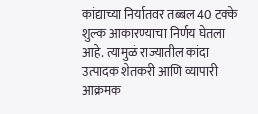कांद्याच्या निर्यातवर तब्बल 40 टक्के शुल्क आकारण्याचा निर्णय घेतला आहे. त्यामुळं राज्यातील कांदा उत्पादक शेतकरी आणि व्यापारी आक्रमक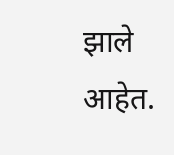झाले आहेत.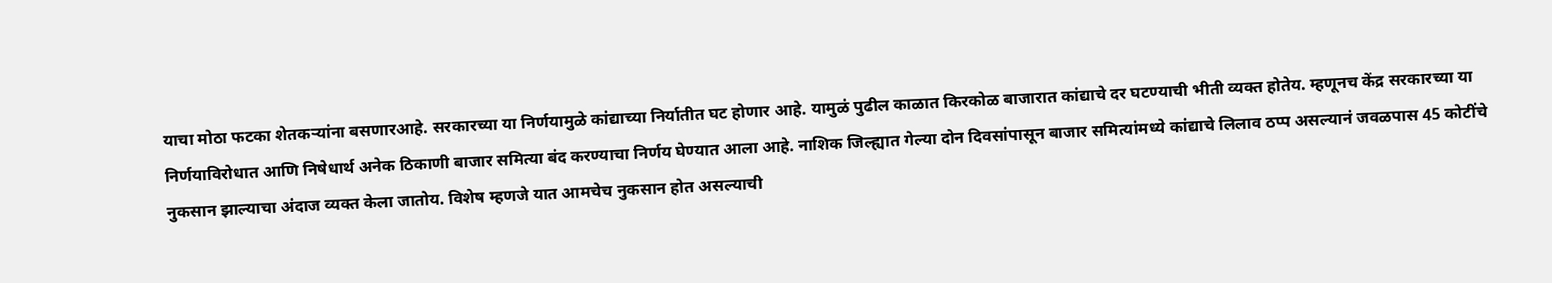याचा मोठा फटका शेतकऱ्यांना बसणारआहे. सरकारच्या या निर्णयामुळे कांद्याच्या निर्यातीत घट होणार आहे. यामुळं पुढील काळात किरकोळ बाजारात कांद्याचे दर घटण्याची भीती व्यक्त होतेय. म्हणूनच केंद्र सरकारच्या या निर्णयाविरोधात आणि निषेधार्थ अनेक ठिकाणी बाजार समित्या बंद करण्याचा निर्णय घेण्यात आला आहे. नाशिक जिल्ह्यात गेल्या दोन दिवसांपासून बाजार समित्यांमध्ये कांद्याचे लिलाव ठप्प असल्यानं जवळपास 45 कोटींचे नुकसान झाल्याचा अंदाज व्यक्त केला जातोय. विशेष म्हणजे यात आमचेच नुकसान होत असल्याची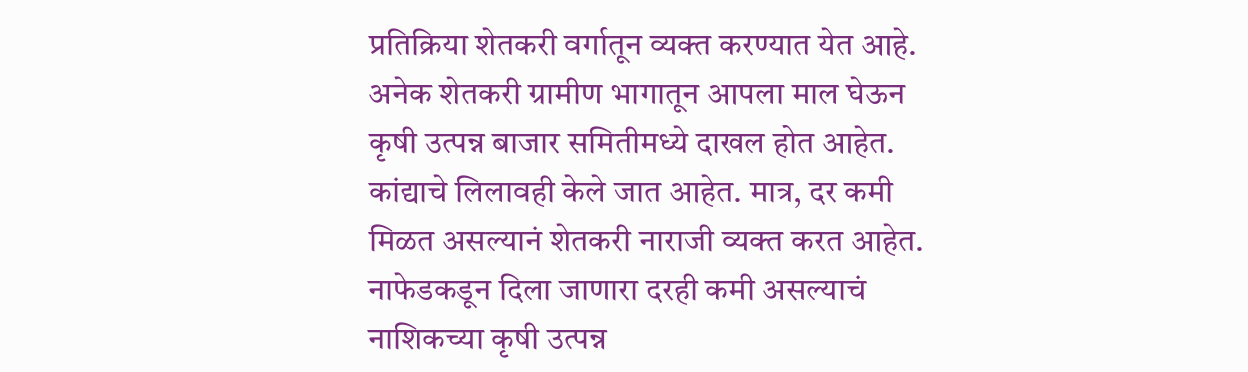प्रतिक्रिया शेतकरी वर्गातून व्यक्त करण्यात येत आहे. अनेक शेतकरी ग्रामीण भागातून आपला माल घेऊन कृषी उत्पन्न बाजार समितीमध्ये दाखल होत आहेत. कांद्याचे लिलावही केले जात आहेत. मात्र, दर कमी मिळत असल्यानं शेतकरी नाराजी व्यक्त करत आहेत. नाफेडकडून दिला जाणारा दरही कमी असल्याचं नाशिकच्या कृषी उत्पन्न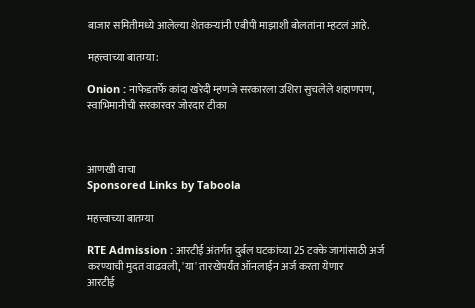बाजार समितीमध्ये आलेल्या शेतकऱ्यांनी एबीपी माझाशी बोलतांना म्हटलं आहे.

महत्त्वाच्या बातम्या:

Onion : नाफेडतर्फे कांदा खरेदी म्हणजे सरकारला उशिरा सुचलेले शहाणपण,  स्वाभिमानीची सरकारवर जोरदार टीका



आणखी वाचा
Sponsored Links by Taboola

महत्त्वाच्या बातम्या

RTE Admission : आरटीई अंतर्गत दुर्बल घटकांच्या 25 टक्के जागांसाठी अर्ज करण्याची मुदत वाढवली, 'या' तारखेपर्यंत ऑनलाईन अर्ज करता येणार
आरटीई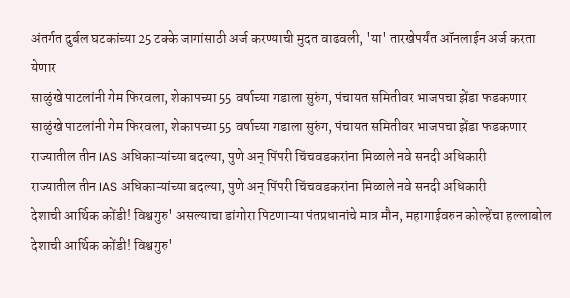अंतर्गत दुर्बल घटकांच्या 25 टक्के जागांसाठी अर्ज करण्याची मुदत वाढवली, 'या' तारखेपर्यंत ऑनलाईन अर्ज करता येणार
साळुंखे पाटलांनी गेम फिरवला, शेकापच्या 55 वर्षाच्या गडाला सुरुंग, पंचायत समितीवर भाजपचा झेंडा फडकणार
साळुंखे पाटलांनी गेम फिरवला, शेकापच्या 55 वर्षाच्या गडाला सुरुंग, पंचायत समितीवर भाजपचा झेंडा फडकणार
राज्यातील तीन IAS अधिकाऱ्यांच्या बदल्या, पुणे अन् पिंपरी चिंचवडकरांना मिळाले नवे सनदी अधिकारी
राज्यातील तीन IAS अधिकाऱ्यांच्या बदल्या, पुणे अन् पिंपरी चिंचवडकरांना मिळाले नवे सनदी अधिकारी
देशाची आर्थिक कोंडी! विश्वगुरु' असल्याचा डांगोरा पिटणाऱ्या पंतप्रधानांचे मात्र मौन, महागाईवरुन कोल्हेंचा हल्लाबोल
देशाची आर्थिक कोंडी! विश्वगुरु'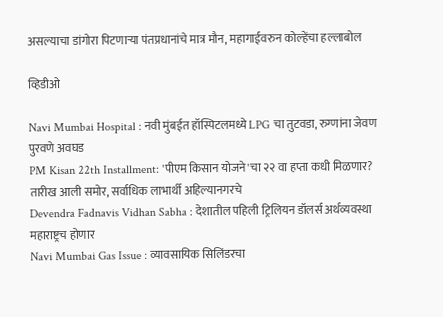असल्याचा डांगोरा पिटणाऱ्या पंतप्रधानांचे मात्र मौन, महागाईवरुन कोल्हेंचा हल्लाबोल

व्हिडीओ

Navi Mumbai Hospital : नवी मुंबईत हॉस्पिटलमध्ये LPG चा तुटवडा, रुग्णांना जेवण पुरवणे अवघड
PM Kisan 22th Installment: 'पीएम किसान योजने'चा २२ वा हप्ता कधी मिळणार? तारीख आली समोर, सर्वाधिक लाभार्थी अहिल्यानगरचे
Devendra Fadnavis Vidhan Sabha : देशातील पहिली ट्रिलियन डॉलर्स अर्थव्यवस्था महाराष्ट्रच होणार
Navi Mumbai Gas Issue : व्यावसायिक सिलिंडरचा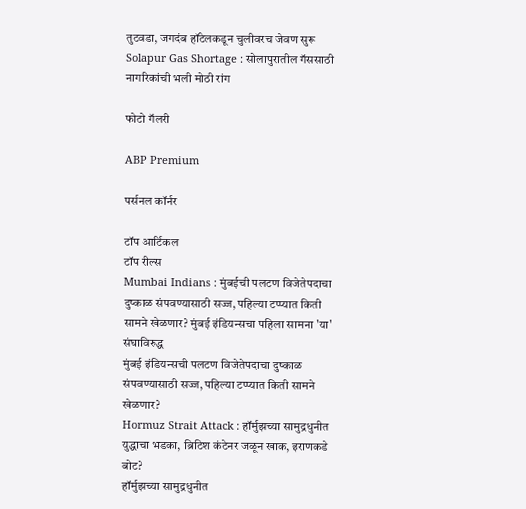तुटवडा, जगदंब हॉटेलकडून चुलीवरच जेवण सुरू
Solapur Gas Shortage : सोलापुरातील गॅससाठी नागरिकांची भली मोठी रांग

फोटो गॅलरी

ABP Premium

पर्सनल कॉर्नर

टॉप आर्टिकल
टॉप रील्स
Mumbai Indians : मुंबईची पलटण विजेतेपदाचा दुष्काळ संपवण्यासाठी सज्ज, पहिल्या टप्प्यात किती सामने खेळणार? मुंबई इंडियन्सचा पहिला सामना 'या' संघाविरुद्ध
मुंबई इंडियन्सची पलटण विजेतेपदाचा दुष्काळ संपवण्यासाठी सज्ज, पहिल्या टप्प्यात किती सामने खेळणार?
Hormuz Strait Attack : हॉर्मुझच्या सामुद्रधुनीत युद्धाचा भडका, ब्रिटिश कंटेनर जळून खाक, इराणकडे बोट?
हॉर्मुझच्या सामुद्रधुनीत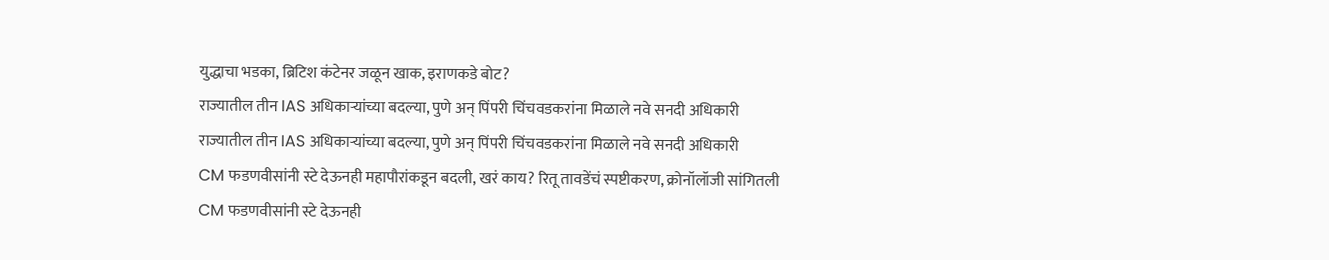युद्धाचा भडका, ब्रिटिश कंटेनर जळून खाक, इराणकडे बोट?
राज्यातील तीन IAS अधिकाऱ्यांच्या बदल्या, पुणे अन् पिंपरी चिंचवडकरांना मिळाले नवे सनदी अधिकारी
राज्यातील तीन IAS अधिकाऱ्यांच्या बदल्या, पुणे अन् पिंपरी चिंचवडकरांना मिळाले नवे सनदी अधिकारी
CM फडणवीसांनी स्टे देऊनही महापौरांकडून बदली, खरं काय? रितू तावडेंचं स्पष्टीकरण, क्रोनॉलॉजी सांगितली
CM फडणवीसांनी स्टे देऊनही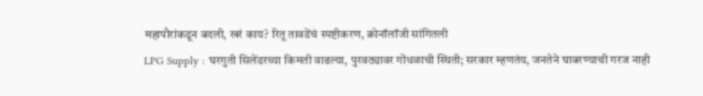महापौरांकडून बदली, खरं काय? रितू तावडेंचं स्पष्टीकरण, क्रोनॉलॉजी सांगितली
LPG Supply : घरगुती सिलेंडरच्या किमती वाढल्या, पुरवठ्यावर गोंधळाची स्थिती; सरकार म्हणतंय, जनतेने घाबरण्याची गरज नाही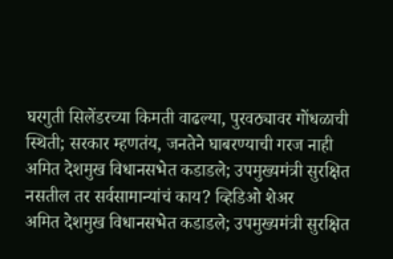घरगुती सिलेंडरच्या किमती वाढल्या, पुरवठ्यावर गोंधळाची स्थिती; सरकार म्हणतंय, जनतेने घाबरण्याची गरज नाही
अमित देशमुख विधानसभेत कडाडले; उपमुख्यमंत्री सुरक्षित नसतील तर सर्वसामान्यांचं काय? व्हिडिओ शेअर
अमित देशमुख विधानसभेत कडाडले; उपमुख्यमंत्री सुरक्षित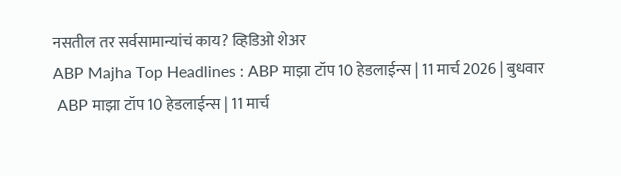नसतील तर सर्वसामान्यांचं काय? व्हिडिओ शेअर
ABP Majha Top Headlines : ABP माझा टॉप 10 हेडलाईन्स | 11 मार्च 2026 | बुधवार
 ABP माझा टॉप 10 हेडलाईन्स | 11 मार्च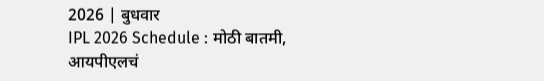2026 | बुधवार
IPL 2026 Schedule : मोठी बातमी, आयपीएलचं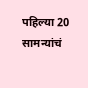पहिल्या 20 सामन्यांचं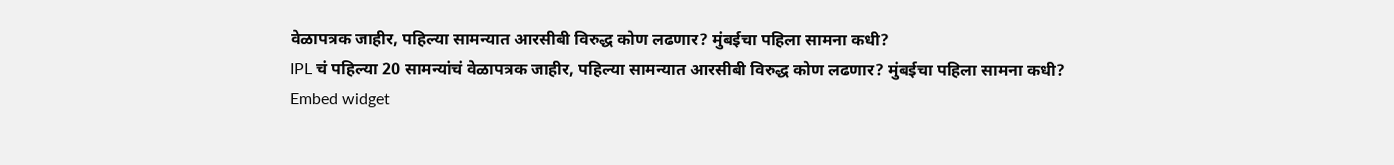वेळापत्रक जाहीर, पहिल्या सामन्यात आरसीबी विरुद्ध कोण लढणार? मुंबईचा पहिला सामना कधी?
IPL चं पहिल्या 20 सामन्यांचं वेळापत्रक जाहीर, पहिल्या सामन्यात आरसीबी विरुद्ध कोण लढणार? मुंबईचा पहिला सामना कधी?
Embed widget